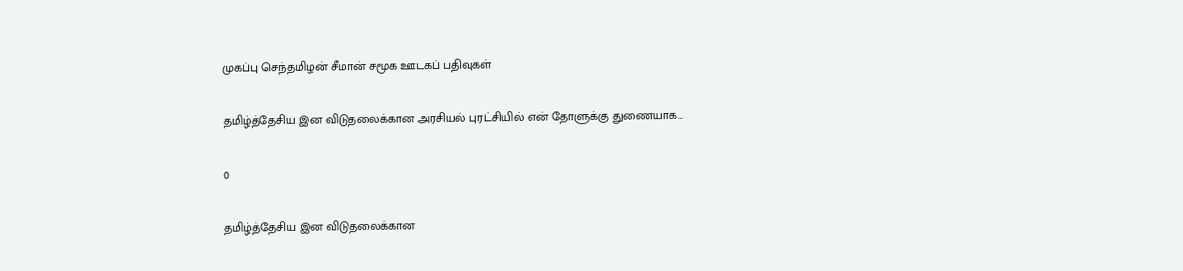முகப்பு செந்தமிழன் சீமான் சமூக ஊடகப் பதிவுகள்

தமிழ்த்தேசிய இன விடுதலைக்கான அரசியல் புரட்சியில் என் தோளுக்கு துணையாக…

0

தமிழ்த்தேசிய இன விடுதலைக்கான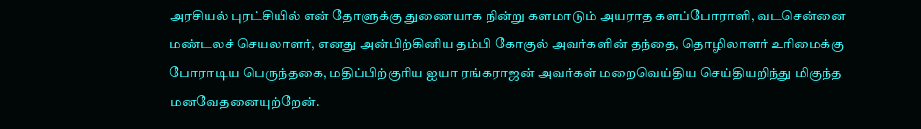அரசியல் புரட்சியில் என் தோளுக்கு துணையாக நின்று களமாடும் அயராத களப்போராளி, வடசென்னை மண்டலச் செயலாளர், எனது அன்பிற்கினிய தம்பி கோகுல் அவர்களின் தந்தை, தொழிலாளர் உரிமைக்கு போராடிய பெருந்தகை, மதிப்பிற்குரிய ஐயா ரங்கராஜன் அவர்கள் மறைவெய்திய செய்தியறிந்து மிகுந்த மனவேதனையுற்றேன்.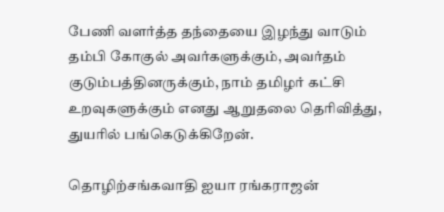பேணி வளர்த்த தந்தையை இழந்து வாடும் தம்பி கோகுல் அவர்களுக்கும், அவர்தம் குடும்பத்தினருக்கும், நாம் தமிழர் கட்சி உறவுகளுக்கும் எனது ஆறுதலை தெரிவித்து, துயரில் பங்கெடுக்கிறேன்.

தொழிற்சங்கவாதி ஐயா ரங்கராஜன்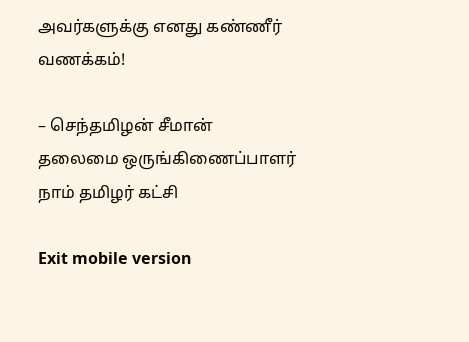அவர்களுக்கு எனது கண்ணீர் வணக்கம்!

– செந்தமிழன் சீமான்
தலைமை ஒருங்கிணைப்பாளர்
நாம் தமிழர் கட்சி

Exit mobile version